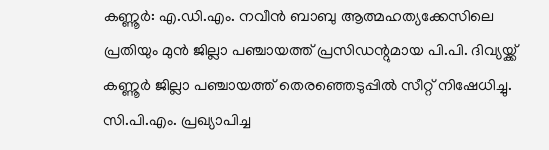കണ്ണൂർ: എ.ഡി.എം. നവീൻ ബാബു ആത്മഹത്യക്കേസിലെ പ്രതിയും മുൻ ജില്ലാ പഞ്ചായത്ത് പ്രസിഡന്റുമായ പി.പി. ദിവ്യയ്ക്ക് കണ്ണൂർ ജില്ലാ പഞ്ചായത്ത് തെരഞ്ഞെടുപ്പിൽ സീറ്റ് നിഷേധിച്ചു. സി.പി.എം. പ്രഖ്യാപിച്ച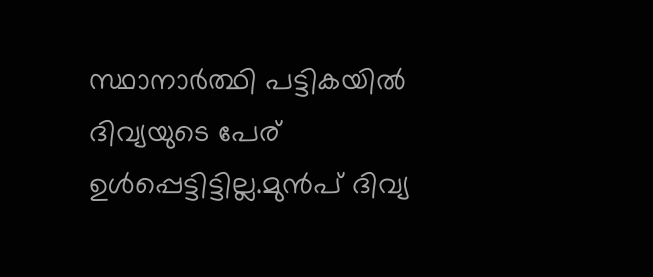സ്ഥാനാർത്ഥി പട്ടികയിൽ ദിവ്യയുടെ പേര് ഉൾപ്പെട്ടിട്ടില്ല.മുൻപ് ദിവ്യ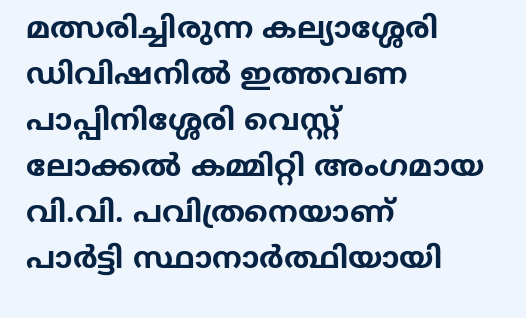മത്സരിച്ചിരുന്ന കല്യാശ്ശേരി ഡിവിഷനിൽ ഇത്തവണ പാപ്പിനിശ്ശേരി വെസ്റ്റ് ലോക്കൽ കമ്മിറ്റി അംഗമായ വി.വി. പവിത്രനെയാണ് പാർട്ടി സ്ഥാനാർത്ഥിയായി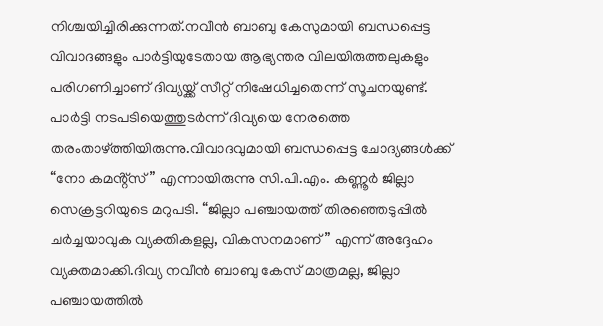നിശ്ചയിച്ചിരിക്കുന്നത്.നവീൻ ബാബു കേസുമായി ബന്ധപ്പെട്ട വിവാദങ്ങളും പാർട്ടിയുടേതായ ആഭ്യന്തര വിലയിരുത്തലുകളും പരിഗണിച്ചാണ് ദിവ്യയ്ക്ക് സീറ്റ് നിഷേധിച്ചതെന്ന് സൂചനയുണ്ട്.
പാർട്ടി നടപടിയെത്തുടർന്ന് ദിവ്യയെ നേരത്തെ തരംതാഴ്ത്തിയിരുന്നു.വിവാദവുമായി ബന്ധപ്പെട്ട ചോദ്യങ്ങൾക്ക് “നോ കമൻ്റ്സ്” എന്നായിരുന്നു സി.പി.എം. കണ്ണൂർ ജില്ലാ സെക്രട്ടറിയുടെ മറുപടി. “ജില്ലാ പഞ്ചായത്ത് തിരഞ്ഞെടുപ്പിൽ ചർച്ചയാവുക വ്യക്തികളല്ല, വികസനമാണ്” എന്ന് അദ്ദേഹം വ്യക്തമാക്കി.ദിവ്യ നവീൻ ബാബു കേസ് മാത്രമല്ല, ജില്ലാ പഞ്ചായത്തിൽ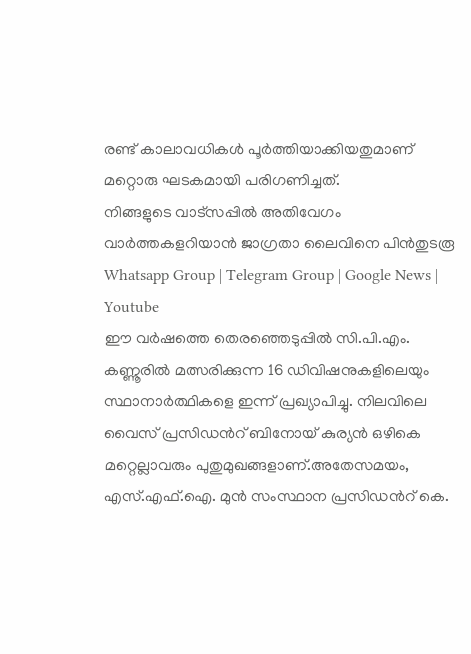രണ്ട് കാലാവധികൾ പൂർത്തിയാക്കിയതുമാണ് മറ്റൊരു ഘടകമായി പരിഗണിച്ചത്.
നിങ്ങളുടെ വാട്സപ്പിൽ അതിവേഗം വാർത്തകളറിയാൻ ജാഗ്രതാ ലൈവിനെ പിൻതുടരൂ Whatsapp Group | Telegram Group | Google News | Youtube
ഈ വർഷത്തെ തെരഞ്ഞെടുപ്പിൽ സി.പി.എം. കണ്ണൂരിൽ മത്സരിക്കുന്ന 16 ഡിവിഷനുകളിലെയും സ്ഥാനാർത്ഥികളെ ഇന്ന് പ്രഖ്യാപിച്ചു. നിലവിലെ വൈസ് പ്രസിഡൻറ് ബിനോയ് കുര്യൻ ഒഴികെ മറ്റെല്ലാവരും പുതുമുഖങ്ങളാണ്.അതേസമയം, എസ്.എഫ്.ഐ. മുൻ സംസ്ഥാന പ്രസിഡൻറ് കെ.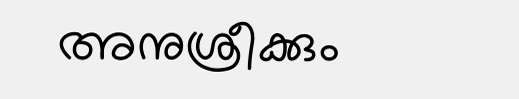അനുശ്രീക്കും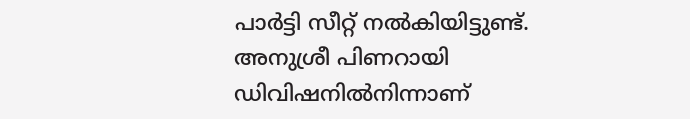പാർട്ടി സീറ്റ് നൽകിയിട്ടുണ്ട്. അനുശ്രീ പിണറായി ഡിവിഷനിൽനിന്നാണ്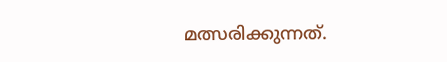മത്സരിക്കുന്നത്.